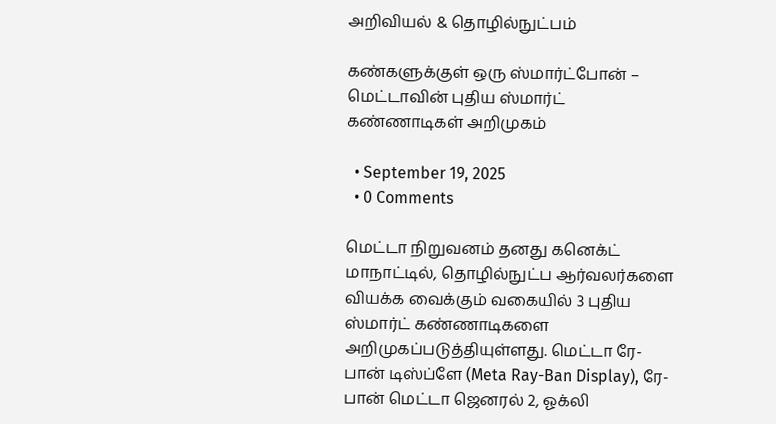அறிவியல் & தொழில்நுட்பம்

கண்களுக்குள் ஒரு ஸ்மார்ட்போன் – மெட்டாவின் புதிய ஸ்மார்ட் கண்ணாடிகள் அறிமுகம்

  • September 19, 2025
  • 0 Comments

மெட்டா நிறுவனம் தனது கனெக்ட் மாநாட்டில், தொழில்நுட்ப ஆர்வலர்களை வியக்க வைக்கும் வகையில் 3 புதிய ஸ்மார்ட் கண்ணாடிகளை அறிமுகப்படுத்தியுள்ளது. மெட்டா ரே-பான் டிஸ்ப்ளே (Meta Ray-Ban Display), ரே-பான் மெட்டா ஜெனரல் 2, ஓக்லி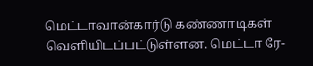மெட்டாவான்கார்டு கண்ணாடிகள் வெளியிடப்பட்டுள்ளன. மெட்டா ரே-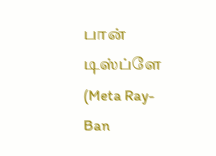பான் டிஸ்ப்ளே (Meta Ray-Ban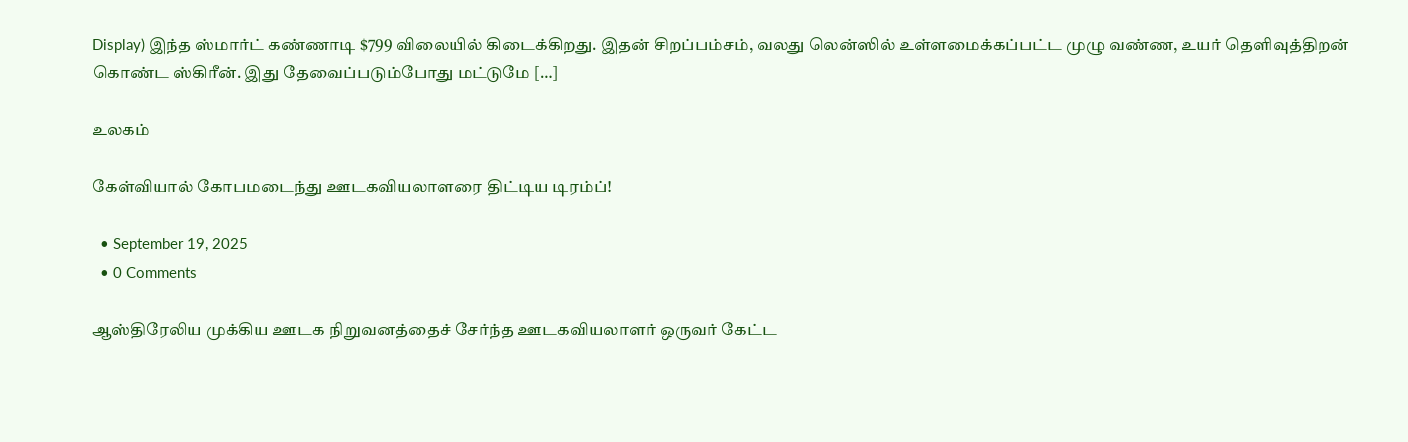Display) இந்த ஸ்மார்ட் கண்ணாடி $799 விலையில் கிடைக்கிறது. இதன் சிறப்பம்சம், வலது லென்ஸில் உள்ளமைக்கப்பட்ட முழு வண்ண, உயர் தெளிவுத்திறன் கொண்ட ஸ்கிரீன். இது தேவைப்படும்போது மட்டுமே […]

உலகம்

கேள்வியால் கோபமடைந்து ஊடகவியலாளரை திட்டிய டிரம்ப்!

  • September 19, 2025
  • 0 Comments

ஆஸ்திரேலிய முக்கிய ஊடக நிறுவனத்தைச் சேர்ந்த ஊடகவியலாளர் ஒருவர் கேட்ட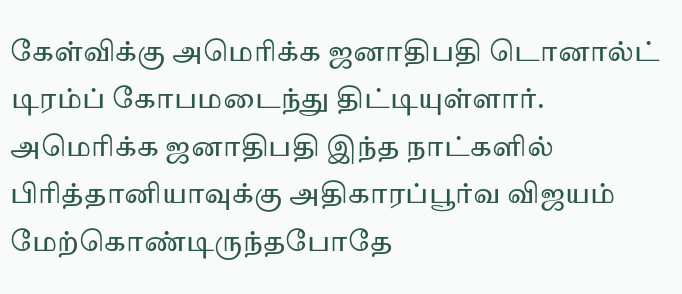கேள்விக்கு அமெரிக்க ஜனாதிபதி டொனால்ட் டிரம்ப் கோபமடைந்து திட்டியுள்ளார். அமெரிக்க ஜனாதிபதி இந்த நாட்களில் பிரித்தானியாவுக்கு அதிகாரப்பூர்வ விஜயம் மேற்கொண்டிருந்தபோதே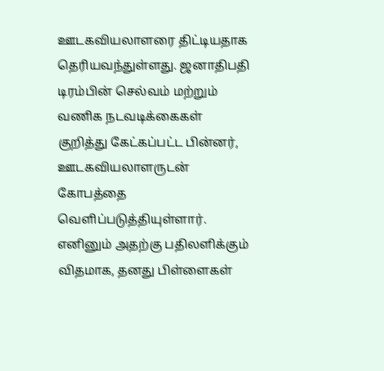ஊடகவியலாளரை திட்டியதாக தெரியவந்துள்ளது. ஜனாதிபதி டிரம்பின் செல்வம் மற்றும் வணிக நடவடிக்கைகள் குறித்து கேட்கப்பட்ட பின்னர், ஊடகவியலாளருடன் கோபத்தை வெளிப்படுத்தியுள்ளார். எனினும் அதற்கு பதிலளிக்கும் விதமாக, தனது பிள்ளைகள்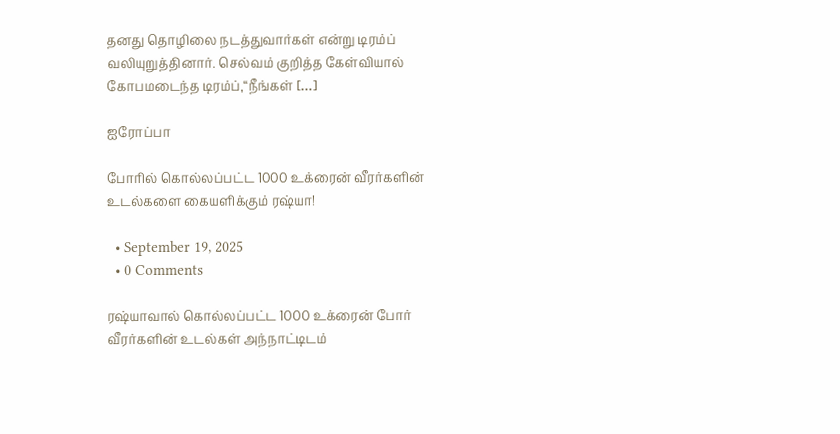தனது தொழிலை நடத்துவார்கள் என்று டிரம்ப் வலியுறுத்தினார். செல்வம் குறித்த கேள்வியால் கோபமடைந்த டிரம்ப்,“நீங்கள் […]

ஐரோப்பா

போரில் கொல்லப்பட்ட 1000 உக்ரைன் வீரர்களின் உடல்களை கையளிக்கும் ரஷ்யா!

  • September 19, 2025
  • 0 Comments

ரஷ்யாவால் கொல்லப்பட்ட 1000 உக்ரைன் போர் வீரர்களின் உடல்கள் அந்நாட்டிடம்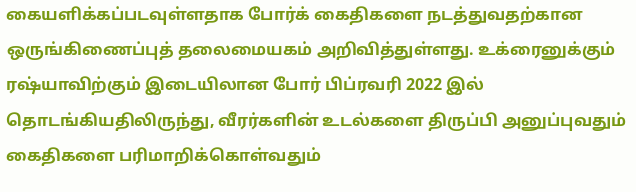கையளிக்கப்படவுள்ளதாக போர்க் கைதிகளை நடத்துவதற்கான ஒருங்கிணைப்புத் தலைமையகம் அறிவித்துள்ளது. உக்ரைனுக்கும் ரஷ்யாவிற்கும் இடையிலான போர் பிப்ரவரி 2022 இல் தொடங்கியதிலிருந்து, வீரர்களின் உடல்களை திருப்பி அனுப்புவதும் கைதிகளை பரிமாறிக்கொள்வதும்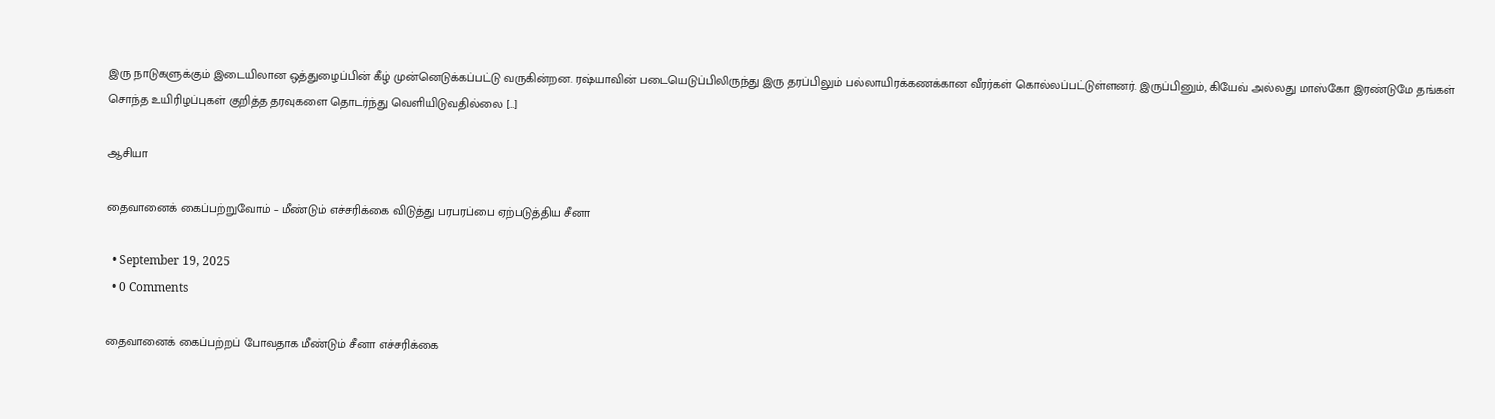இரு நாடுகளுக்கும் இடையிலான ஒத்துழைப்பின் கீழ் முன்னெடுக்கப்பட்டு வருகின்றன. ரஷ்யாவின் படையெடுப்பிலிருந்து இரு தரப்பிலும் பல்லாயிரக்கணக்கான வீரர்கள் கொல்லப்பட்டுள்ளனர். இருப்பினும், கியேவ் அல்லது மாஸ்கோ இரண்டுமே தங்கள் சொந்த உயிரிழப்புகள் குறித்த தரவுகளை தொடர்ந்து வெளியிடுவதில்லை […]

ஆசியா

தைவானைக் கைப்பற்றுவோம் – மீண்டும் எச்சரிக்கை விடுத்து பரபரப்பை ஏற்படுத்திய சீனா

  • September 19, 2025
  • 0 Comments

தைவானைக் கைப்பற்றப் போவதாக மீண்டும் சீனா எச்சரிக்கை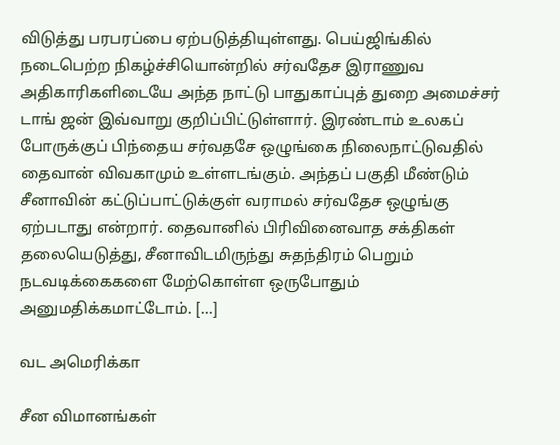விடுத்து பரபரப்பை ஏற்படுத்தியுள்ளது. பெய்ஜிங்கில் நடைபெற்ற நிகழ்ச்சியொன்றில் சர்வதேச இராணுவ அதிகாரிகளிடையே அந்த நாட்டு பாதுகாப்புத் துறை அமைச்சர் டாங் ஜன் இவ்வாறு குறிப்பிட்டுள்ளார். இரண்டாம் உலகப் போருக்குப் பிந்தைய சர்வதசே ஒழுங்கை நிலைநாட்டுவதில் தைவான் விவகாமும் உள்ளடங்கும். அந்தப் பகுதி மீண்டும் சீனாவின் கட்டுப்பாட்டுக்குள் வராமல் சர்வதேச ஒழுங்கு ஏற்படாது என்றார். தைவானில் பிரிவினைவாத சக்திகள் தலையெடுத்து, சீனாவிடமிருந்து சுதந்திரம் பெறும் நடவடிக்கைகளை மேற்கொள்ள ஒருபோதும் அனுமதிக்கமாட்டோம். […]

வட அமெரிக்கா

சீன விமானங்கள்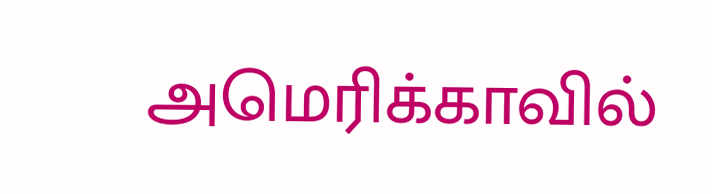அமெரிக்காவில்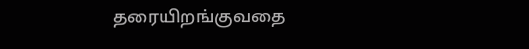தரையிறங்குவதை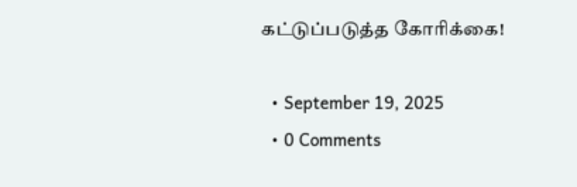கட்டுப்படுத்த கோரிக்கை!

  • September 19, 2025
  • 0 Comments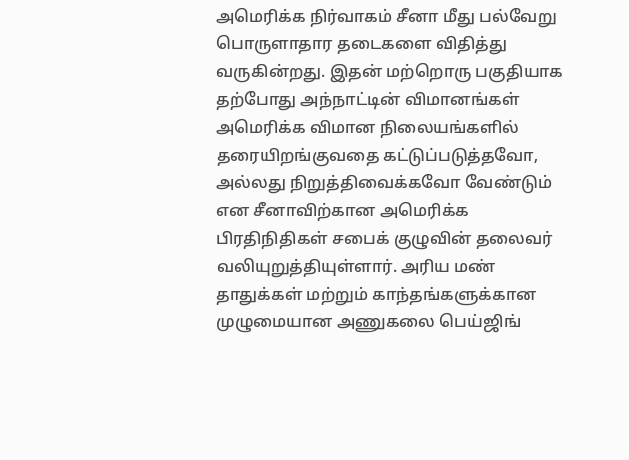அமெரிக்க நிர்வாகம் சீனா மீது பல்வேறு பொருளாதார தடைகளை விதித்து வருகின்றது. இதன் மற்றொரு பகுதியாக தற்போது அந்நாட்டின் விமானங்கள் அமெரிக்க விமான நிலையங்களில் தரையிறங்குவதை கட்டுப்படுத்தவோ, அல்லது நிறுத்திவைக்கவோ வேண்டும் என சீனாவிற்கான அமெரிக்க பிரதிநிதிகள் சபைக் குழுவின் தலைவர் வலியுறுத்தியுள்ளார். அரிய மண் தாதுக்கள் மற்றும் காந்தங்களுக்கான முழுமையான அணுகலை பெய்ஜிங்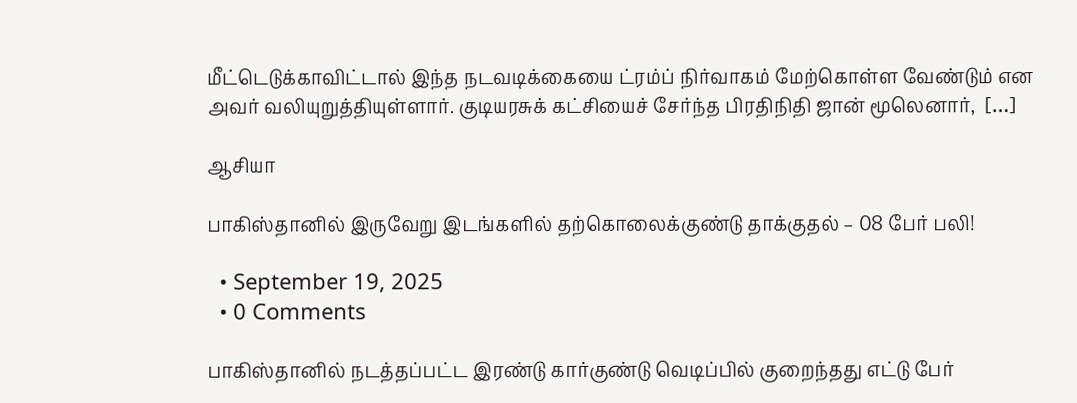மீட்டெடுக்காவிட்டால் இந்த நடவடிக்கையை ட்ரம்ப் நிர்வாகம் மேற்கொள்ள வேண்டும் என அவர் வலியுறுத்தியுள்ளார். குடியரசுக் கட்சியைச் சேர்ந்த பிரதிநிதி ஜான் மூலெனார்,  […]

ஆசியா

பாகிஸ்தானில் இருவேறு இடங்களில் தற்கொலைக்குண்டு தாக்குதல் – 08 பேர் பலி!

  • September 19, 2025
  • 0 Comments

பாகிஸ்தானில் நடத்தப்பட்ட இரண்டு கார்குண்டு வெடிப்பில் குறைந்தது எட்டு பேர்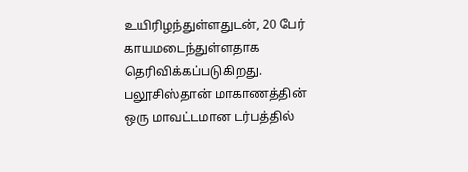உயிரிழந்துள்ளதுடன், 20 பேர் காயமடைந்துள்ளதாக தெரிவிக்கப்படுகிறது. பலூசிஸ்தான் மாகாணத்தின் ஒரு மாவட்டமான டர்பத்தில்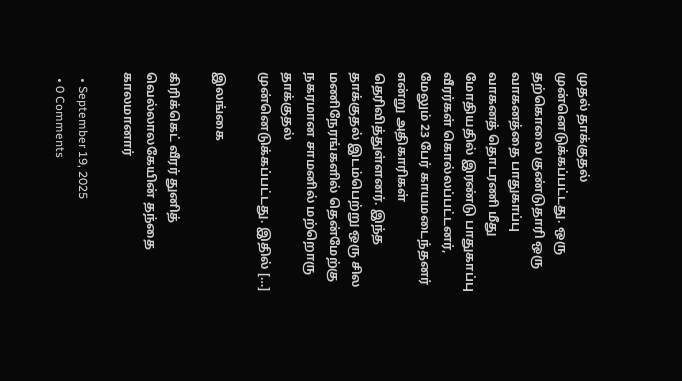முதல் தாக்குதல் முன்னெடுக்கப்பட்டது. ஒரு தற்கொலை குண்டுதாரி ஒரு வாகனத்தை பாதுகாப்பு வாகனத் தொடரணி மீது மோதியதில் இரண்டு பாதுகாப்பு வீரர்கள் கொல்லப்பட்டனர், மேலும் 23 பேர் காயமடைந்தனர் என்று அதிகாரிகள் தெரிவித்துள்ளனர். இந்த தாக்குதல் இடம்பெற்று ஒரு சில மணிநேரங்களில் தென்மேற்கு நகரமான சாமனில் மற்றொரு தாக்குதல் முன்னெடுக்கப்பட்டது. இதில் […]

இலங்கை

கிரிக்கெட் வீரர் துனித் வெல்லாலகேயின் தந்தை காலமானார்

  • September 19, 2025
  • 0 Comments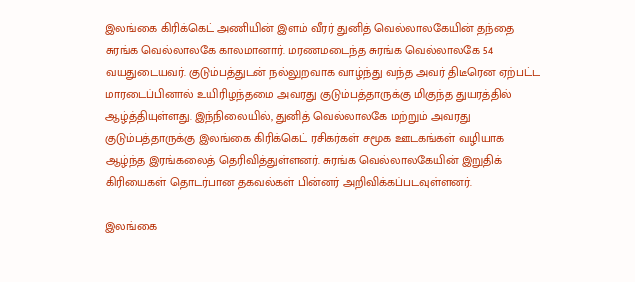இலங்கை கிரிக்கெட் அணியின் இளம் வீரர் துனித் வெல்லாலகேயின் தந்தை சுரங்க வெல்லாலகே காலமானார். மரணமடைந்த சுரங்க வெல்லாலகே 54 வயதுடையவர். குடும்பத்துடன் நல்லுறவாக வாழ்ந்து வந்த அவர் திடீரென ஏற்பட்ட மாரடைப்பினால் உயிரிழந்தமை அவரது குடும்பத்தாருக்கு மிகுந்த துயரத்தில் ஆழ்த்தியுள்ளது. இந்நிலையில், துனித் வெல்லாலகே மற்றும் அவரது குடும்பத்தாருக்கு இலங்கை கிரிக்கெட் ரசிகர்கள் சமூக ஊடகங்கள் வழியாக ஆழ்ந்த இரங்கலைத் தெரிவித்துள்ளனர். சுரங்க வெல்லாலகேயின் இறுதிக் கிரியைகள் தொடர்பான தகவல்கள் பின்னர் அறிவிக்கப்படவுள்ளனர்.

இலங்கை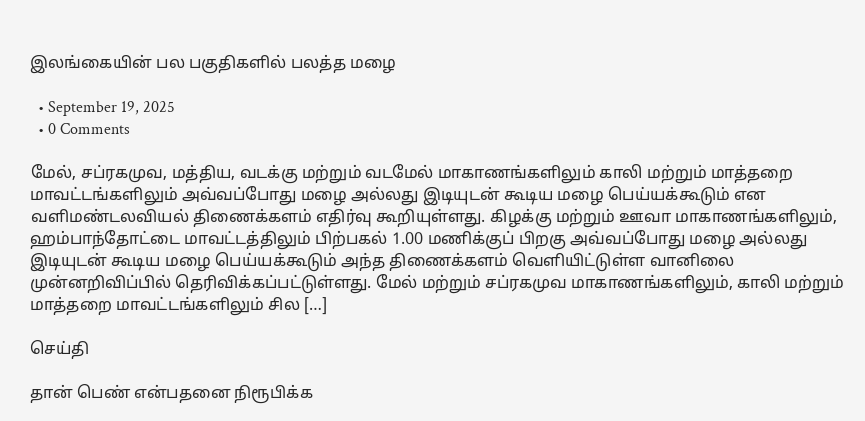இலங்கையின் பல பகுதிகளில் பலத்த மழை

  • September 19, 2025
  • 0 Comments

மேல், சப்ரகமுவ, மத்திய, வடக்கு மற்றும் வடமேல் மாகாணங்களிலும் காலி மற்றும் மாத்தறை மாவட்டங்களிலும் அவ்வப்போது மழை அல்லது இடியுடன் கூடிய மழை பெய்யக்கூடும் என வளிமண்டலவியல் திணைக்களம் எதிர்வு கூறியுள்ளது. கிழக்கு மற்றும் ஊவா மாகாணங்களிலும், ஹம்பாந்தோட்டை மாவட்டத்திலும் பிற்பகல் 1.00 மணிக்குப் பிறகு அவ்வப்போது மழை அல்லது இடியுடன் கூடிய மழை பெய்யக்கூடும் அந்த திணைக்களம் வௌியிட்டுள்ள வானிலை முன்னறிவிப்பில் தெரிவிக்கப்பட்டுள்ளது. மேல் மற்றும் சப்ரகமுவ மாகாணங்களிலும், காலி மற்றும் மாத்தறை மாவட்டங்களிலும் சில […]

செய்தி

தான் பெண் என்பதனை நிரூபிக்க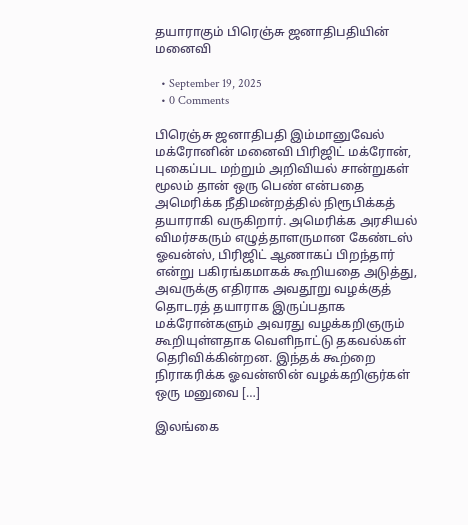தயாராகும் பிரெஞ்சு ஜனாதிபதியின் மனைவி

  • September 19, 2025
  • 0 Comments

பிரெஞ்சு ஜனாதிபதி இம்மானுவேல் மக்ரோனின் மனைவி பிரிஜிட் மக்ரோன், புகைப்பட மற்றும் அறிவியல் சான்றுகள் மூலம் தான் ஒரு பெண் என்பதை அமெரிக்க நீதிமன்றத்தில் நிரூபிக்கத் தயாராகி வருகிறார். அமெரிக்க அரசியல் விமர்சகரும் எழுத்தாளருமான கேண்டஸ் ஓவன்ஸ், பிரிஜிட் ஆணாகப் பிறந்தார் என்று பகிரங்கமாகக் கூறியதை அடுத்து, அவருக்கு எதிராக அவதூறு வழக்குத் தொடரத் தயாராக இருப்பதாக மக்ரோன்களும் அவரது வழக்கறிஞரும் கூறியுள்ளதாக வெளிநாட்டு தகவல்கள் தெரிவிக்கின்றன. இந்தக் கூற்றை நிராகரிக்க ஓவன்ஸின் வழக்கறிஞர்கள் ஒரு மனுவை […]

இலங்கை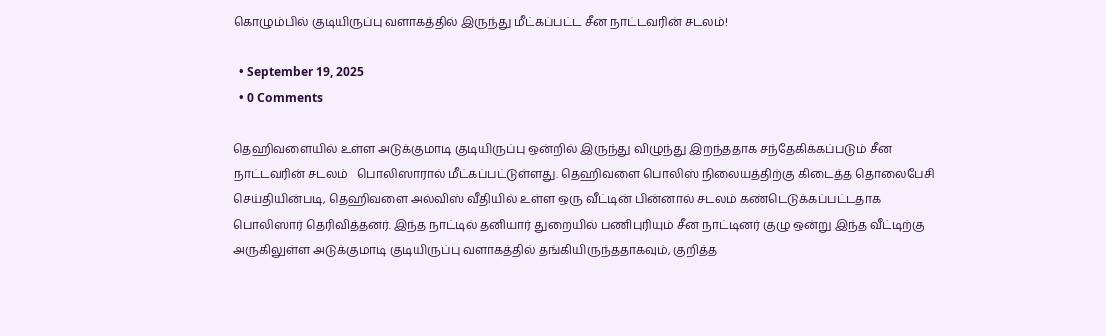கொழும்பில் குடியிருப்பு வளாகத்தில் இருந்து மீட்கப்பட்ட சீன நாட்டவரின் சடலம்!

  • September 19, 2025
  • 0 Comments

தெஹிவளையில் உள்ள அடுக்குமாடி குடியிருப்பு ஒன்றில் இருந்து விழுந்து இறந்ததாக சந்தேகிக்கப்படும் சீன நாட்டவரின் சடலம்   பொலிஸாரால் மீட்கப்பட்டுள்ளது. தெஹிவளை பொலிஸ் நிலையத்திற்கு கிடைத்த தொலைபேசி செய்தியின்படி, தெஹிவளை அல்விஸ் வீதியில் உள்ள ஒரு வீட்டின் பின்னால் சடலம் கண்டெடுக்கப்பட்டதாக பொலிஸார் தெரிவித்தனர். இந்த நாட்டில் தனியார் துறையில் பணிபுரியும் சீன நாட்டினர் குழு ஒன்று இந்த வீட்டிற்கு அருகிலுள்ள அடுக்குமாடி குடியிருப்பு வளாகத்தில் தங்கியிருந்ததாகவும், குறித்த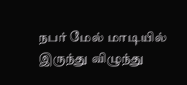நபர் மேல் மாடியில் இருந்து விழுந்து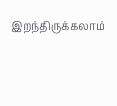இறந்திருக்கலாம்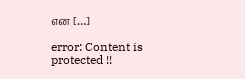என […]

error: Content is protected !!